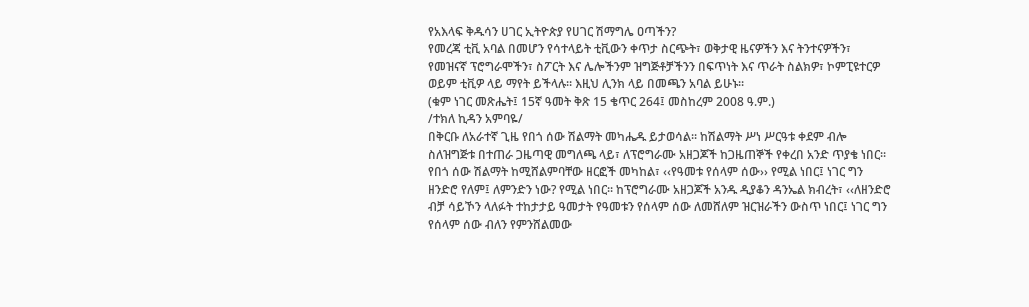የአእላፍ ቅዱሳን ሀገር ኢትዮጵያ የሀገር ሽማግሌ ዐጣችን?
የመረጃ ቲቪ አባል በመሆን የሳተላይት ቲቪውን ቀጥታ ስርጭት፣ ወቅታዊ ዜናዎችን እና ትንተናዎችን፣ የመዝናኛ ፕሮግራሞችን፣ ስፖርት እና ሌሎችንም ዝግጅቶቻችንን በፍጥነት እና ጥራት ስልክዎ፣ ኮምፒዩተርዎ ወይም ቲቪዎ ላይ ማየት ይችላሉ። እዚህ ሊንክ ላይ በመጫን አባል ይሁኑ።
(ቁም ነገር መጽሔት፤ 15ኛ ዓመት ቅጽ 15 ቄጥር 264፤ መስከረም 2008 ዓ.ም.)
/ተክለ ኪዳን አምባዬ/
በቅርቡ ለአራተኛ ጊዜ የበጎ ሰው ሽልማት መካሔዱ ይታወሳል፡፡ ከሽልማት ሥነ ሥርዓቱ ቀደም ብሎ ስለዝግጅቱ በተጠራ ጋዜጣዊ መግለጫ ላይ፣ ለፕሮግራሙ አዘጋጆች ከጋዜጠኞች የቀረበ አንድ ጥያቄ ነበር፡፡ የበጎ ሰው ሽልማት ከሚሸልምባቸው ዘርፎች መካከል፣ ‹‹የዓመቱ የሰላም ሰው›› የሚል ነበር፤ ነገር ግን ዘንድሮ የለም፤ ለምንድን ነው? የሚል ነበር፡፡ ከፕሮግራሙ አዘጋጆች አንዱ ዲያቆን ዳንኤል ክብረት፣ ‹‹ለዘንድሮ ብቻ ሳይኾን ላለፉት ተከታታይ ዓመታት የዓመቱን የሰላም ሰው ለመሸለም ዝርዝራችን ውስጥ ነበር፤ ነገር ግን የሰላም ሰው ብለን የምንሸልመው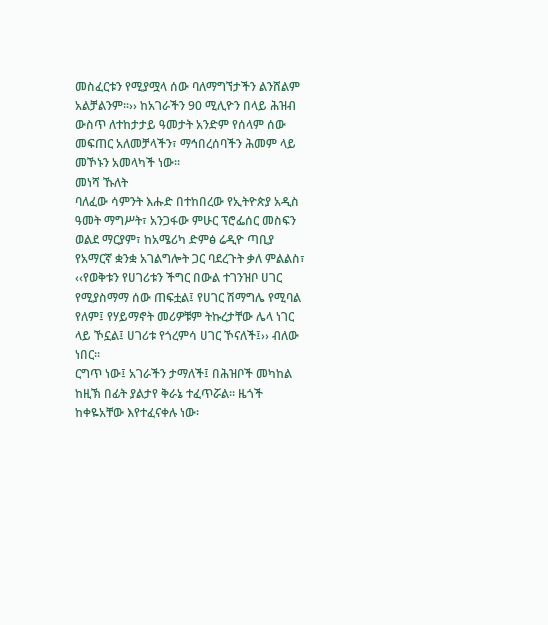መስፈርቱን የሚያሟላ ሰው ባለማግኘታችን ልንሸልም አልቻልንም፡፡›› ከአገራችን 90 ሚሊዮን በላይ ሕዝብ ውስጥ ለተከታታይ ዓመታት አንድም የሰላም ሰው መፍጠር አለመቻላችን፣ ማኅበረሰባችን ሕመም ላይ መኾኑን አመላካች ነው፡፡
መነሻ ኹለት
ባለፈው ሳምንት እሑድ በተከበረው የኢትዮጵያ አዲስ ዓመት ማግሥት፣ አንጋፋው ምሁር ፕሮፌሰር መስፍን ወልደ ማርያም፣ ከአሜሪካ ድምፅ ሬዲዮ ጣቢያ የአማርኛ ቋንቋ አገልግሎት ጋር ባደረጉት ቃለ ምልልስ፣ ‹‹የወቅቱን የሀገሪቱን ችግር በውል ተገንዝቦ ሀገር የሚያስማማ ሰው ጠፍቷል፤ የሀገር ሽማግሌ የሚባል የለም፤ የሃይማኖት መሪዎቹም ትኩረታቸው ሌላ ነገር ላይ ኾኗል፤ ሀገሪቱ የጎረምሳ ሀገር ኾናለች፤›› ብለው ነበር፡፡
ርግጥ ነው፤ አገራችን ታማለች፤ በሕዝቦች መካከል ከዚኽ በፊት ያልታየ ቅራኔ ተፈጥሯል፡፡ ዜጎች ከቀዬአቸው እየተፈናቀሉ ነው፡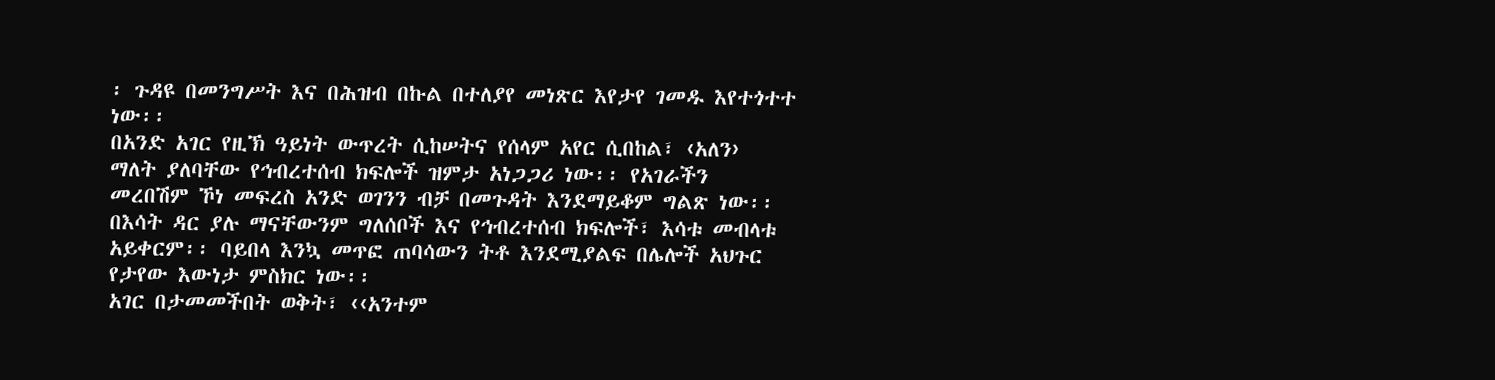፡ ጉዳዩ በመንግሥት እና በሕዝብ በኩል በተለያየ መነጽር እየታየ ገመዱ እየተጎተተ ነው፡፡
በአንድ አገር የዚኽ ዓይነት ውጥረት ሲከሠትና የሰላም አየር ሲበከል፣ ‹አለን› ማለት ያለባቸው የኅብረተሰብ ክፍሎች ዝምታ አነጋጋሪ ነው፡፡ የአገራችን መረበሽም ኾነ መፍረስ አንድ ወገንን ብቻ በመጉዳት እንደማይቆም ግልጽ ነው፡፡ በእሳት ዳር ያሉ ማናቸውንም ግለሰቦች እና የኅብረተሰብ ክፍሎች፣ እሳቱ መብላቱ አይቀርም፡፡ ባይበላ እንኳ መጥፎ ጠባሳውን ትቶ እንደሚያልፍ በሌሎች አህጉር የታየው እውነታ ምስክር ነው፡፡
አገር በታመመችበት ወቅት፣ ‹‹አንተም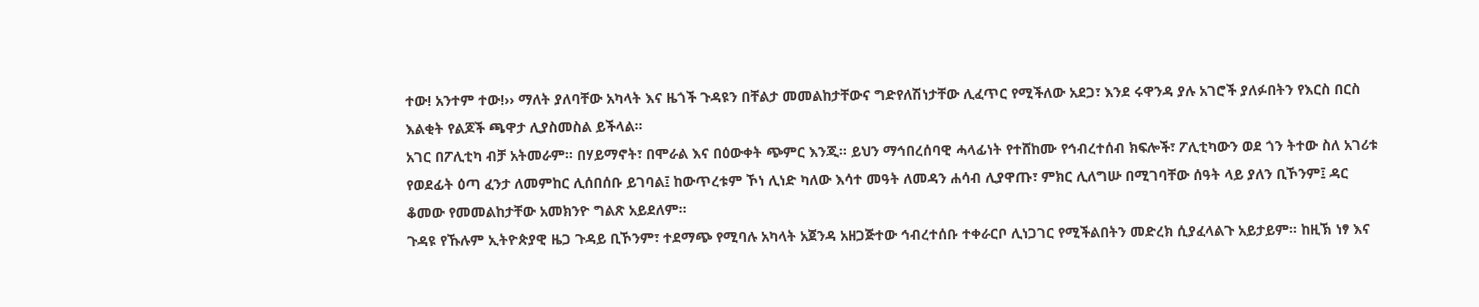ተው! አንተም ተው!›› ማለት ያለባቸው አካላት እና ዜጎች ጉዳዩን በቸልታ መመልከታቸውና ግድየለሽነታቸው ሊፈጥር የሚችለው አደጋ፣ እንደ ሩዋንዳ ያሉ አገሮች ያለፉበትን የእርስ በርስ እልቂት የልጆች ጫዋታ ሊያስመስል ይችላል፡፡
አገር በፖሊቲካ ብቻ አትመራም፡፡ በሃይማኖት፣ በሞራል እና በዕውቀት ጭምር እንጂ፡፡ ይህን ማኅበረሰባዊ ሓላፊነት የተሸከሙ የኅብረተሰብ ክፍሎች፣ ፖሊቲካውን ወደ ጎን ትተው ስለ አገሪቱ የወደፊት ዕጣ ፈንታ ለመምከር ሊሰበሰቡ ይገባል፤ ከውጥረቱም ኾነ ሊነድ ካለው እሳተ መዓት ለመዳን ሐሳብ ሊያዋጡ፣ ምክር ሊለግሡ በሚገባቸው ሰዓት ላይ ያለን ቢኾንም፤ ዳር ቆመው የመመልከታቸው አመክንዮ ግልጽ አይደለም፡፡
ጉዳዩ የኹሉም ኢትዮጵያዊ ዜጋ ጉዳይ ቢኾንም፣ ተደማጭ የሚባሉ አካላት አጀንዳ አዘጋጅተው ኅብረተሰቡ ተቀራርቦ ሊነጋገር የሚችልበትን መድረክ ሲያፈላልጉ አይታይም፡፡ ከዚኽ ነፃ እና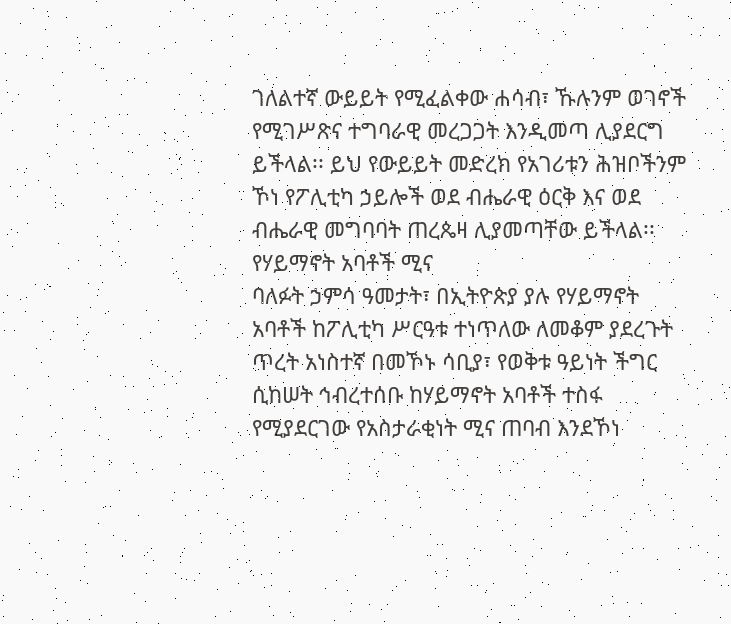ገለልተኛ ውይይት የሚፈልቀው ሐሳብ፣ ኹሉንም ወገኖች የሚገሥጽና ተግባራዊ መረጋጋት እንዲመጣ ሊያደርግ ይችላል፡፡ ይህ የውይይት መድረክ የአገሪቱን ሕዝቦችንም ኾነ የፖሊቲካ ኃይሎች ወደ ብሔራዊ ዕርቅ እና ወደ ብሔራዊ መግባባት ጠረጴዛ ሊያመጣቸው ይችላል፡፡
የሃይማኖት አባቶች ሚና
ባለፉት ኃምሳ ዓመታት፣ በኢትዮጵያ ያሉ የሃይማኖት አባቶች ከፖሊቲካ ሥርዓቱ ተነጥለው ለመቆም ያደረጉት ጥረት አነስተኛ በመኾኑ ሳቢያ፣ የወቅቱ ዓይነት ችግር ሲከሠት ኅብረተሰቡ ከሃይማኖት አባቶች ተስፋ የሚያደርገው የአስታራቂነት ሚና ጠባብ እንደኾነ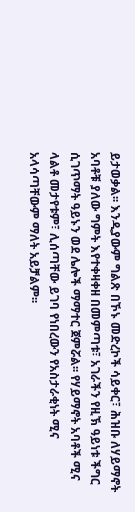ይታወቃል፡፡ እንዲያውም ግልጽ በኾኑ መድረኮች ሳይቀር፣ ሕዝቡ ለሃይማኖት አባቶቹ ያለው ግምት እየተቀዛቀዘ በመምጣቱ፣ አገራችን የዚኽ ዓይነቱ ችግር ሲገጥማት ዓይኑን ወደ ሌሎች ማማተር ጀምሯል፡፡ የሃይማኖት አባቶች ሚና ላልቶ መታየቱም፣ ሊሰጣቸው ይገባ የነበረውን የአስታራቂነት ሚና አላሳጣቸውም ማለት አይቻልም፡፡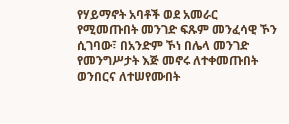የሃይማኖት አባቶች ወደ አመራር የሚመጡበት መንገድ ፍጹም መንፈሳዊ ኾን ሲገባው፣ በአንድም ኾነ በሌላ መንገድ የመንግሥታት እጅ መኖሩ ለተቀመጡበት ወንበርና ለተሠየሙበት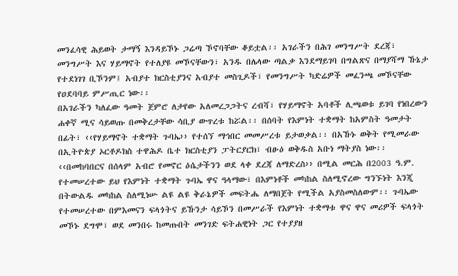መንፈሳዊ ሕይወት ታማኝ እንዳይኾኑ ጋሬጣ ኾኖባቸው ቆይቷል፡፡ አገራችን በሕገ መንግሥት ደረጃ፣ መንግሥት እና ሃይማኖት የተለያዩ መኾናቸውን፣ አንዱ በሌላው ጣልቃ እንደማይገባ በግልጽና በማያሻማ ኹኔታ የተደነገገ ቢኾንም፤ አብያተ ክርስቲያንና አብያተ መስጊዶች፣ የመንግሥት ካድሬዎች መፈንጫ መኾናቸው የዐደባባይ ምሥጢር ነው፡፡
በአገራችን ካለፈው ዓመት ጀምሮ ለታየው አለመረጋጋትና ረብሻ፣ የሃይማኖት አባቶች ሊጫወቱ ይገባ የነበረውን ሐቀኛ ሚና ሳይወጡ በመቅረታቸው ሳቢያ ውጥረቱ ከሯል፡፡ በሰባት የእምነት ተቋማት ከአምስት ዓመታት በፊት፣ ‹‹የሃይማኖት ተቋማት ጉባኤ›› የተሰኘ ማኅበር መመሥረቱ ይታወቃል፡፡ በአኹኑ ወቅት የሚመራው በኢትዮጵያ ኦርቶዶክስ ተዋሕዶ ቤተ ክርስቲያን ፓትርያርክ፣ ብፁዕ ወቅዱስ አቡነ ማትያስ ነው፡፡
‹‹በመከባበርና በሰላም አብሮ የመኖር ዕሴታችንን ወደ ላቀ ደረጃ ለማድረስ›› በሚል መርሕ በ2003 ዓ.ም. የተመሠረተው ይህ የእምነት ተቋማት ጉባኤ ዋና ዓላማው፣ በእምነቶች መካከል ስለሚኖረው ግንኙነት እንጂ በትውልዱ መካከል ስለሚነሡ ልዩ ልዩ ቅራኔዎች መፍትሔ ለማበጀት የሚችል አያስመስለውም፡፡ ጉባኤው የተመሠረተው በምእመናን ፍላጎትና ይኹንታ ሳይኾን በመሥራች የእምነት ተቋማቱ ዋና ዋና መሪዎች ፍላጎት መኾኑ ደግሞ፣ ወደ መንበሩ ከመጡበት መንገድ ፍትሐዊነት ጋር የተያያዘ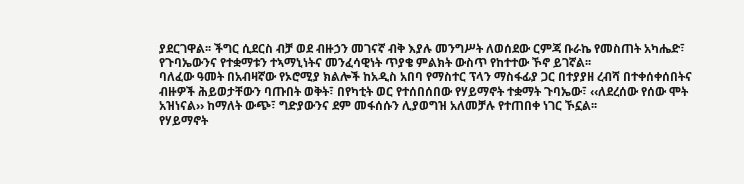ያደርገዋል፡፡ ችግር ሲደርስ ብቻ ወደ ብዙኃን መገናኛ ብቅ እያሉ መንግሥት ለወሰደው ርምጃ ቡራኬ የመስጠት አካሔድ፣ የጉባኤውንና የተቋማቱን ተኣማኒነትና መንፈሳዊነት ጥያቄ ምልክት ውስጥ የከተተው ኾኖ ይገኛል፡፡
ባለፈው ዓመት በአብዛኛው የኦሮሚያ ክልሎች ከአዲስ አበባ የማስተር ፕላን ማስፋፊያ ጋር በተያያዘ ረብሻ በተቀሰቀሰበትና ብዙዎች ሕይወታቸውን ባጡበት ወቅት፣ በየካቲት ወር የተሰበሰበው የሃይማኖት ተቋማት ጉባኤው፣ ‹‹ለደረሰው የሰው ሞት አዝነናል›› ከማለት ውጭ፣ ግድያውንና ደም መፋሰሱን ሊያወግዝ አለመቻሉ የተጠበቀ ነገር ኾኗል፡፡
የሃይማኖት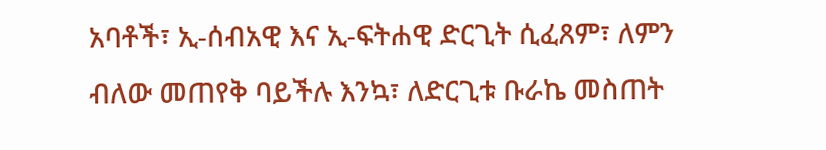አባቶች፣ ኢ-ሰብአዊ እና ኢ-ፍትሐዊ ድርጊት ሲፈጸም፣ ለምን ብለው መጠየቅ ባይችሉ እንኳ፣ ለድርጊቱ ቡራኬ መስጠት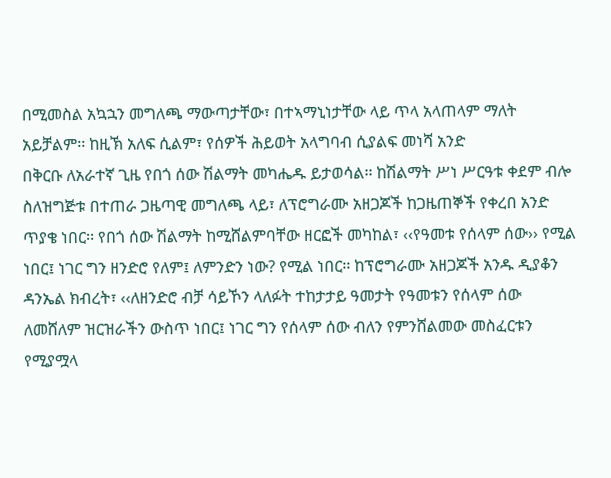በሚመስል አኳኋን መግለጫ ማውጣታቸው፣ በተኣማኒነታቸው ላይ ጥላ አላጠላም ማለት አይቻልም፡፡ ከዚኽ አለፍ ሲልም፣ የሰዎች ሕይወት አላግባብ ሲያልፍ መነሻ አንድ
በቅርቡ ለአራተኛ ጊዜ የበጎ ሰው ሽልማት መካሔዱ ይታወሳል፡፡ ከሽልማት ሥነ ሥርዓቱ ቀደም ብሎ ስለዝግጅቱ በተጠራ ጋዜጣዊ መግለጫ ላይ፣ ለፕሮግራሙ አዘጋጆች ከጋዜጠኞች የቀረበ አንድ ጥያቄ ነበር፡፡ የበጎ ሰው ሽልማት ከሚሸልምባቸው ዘርፎች መካከል፣ ‹‹የዓመቱ የሰላም ሰው›› የሚል ነበር፤ ነገር ግን ዘንድሮ የለም፤ ለምንድን ነው? የሚል ነበር፡፡ ከፕሮግራሙ አዘጋጆች አንዱ ዲያቆን ዳንኤል ክብረት፣ ‹‹ለዘንድሮ ብቻ ሳይኾን ላለፉት ተከታታይ ዓመታት የዓመቱን የሰላም ሰው ለመሸለም ዝርዝራችን ውስጥ ነበር፤ ነገር ግን የሰላም ሰው ብለን የምንሸልመው መስፈርቱን የሚያሟላ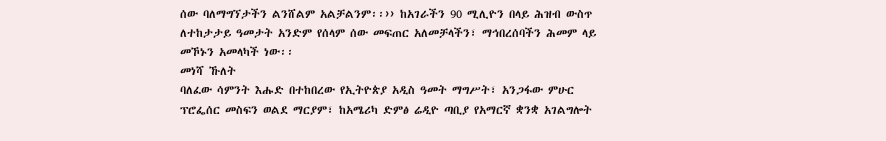ሰው ባለማግኘታችን ልንሸልም አልቻልንም፡፡›› ከአገራችን 90 ሚሊዮን በላይ ሕዝብ ውስጥ ለተከታታይ ዓመታት አንድም የሰላም ሰው መፍጠር አለመቻላችን፣ ማኅበረሰባችን ሕመም ላይ መኾኑን አመላካች ነው፡፡
መነሻ ኹለት
ባለፈው ሳምንት እሑድ በተከበረው የኢትዮጵያ አዲስ ዓመት ማግሥት፣ አንጋፋው ምሁር ፕሮፌሰር መስፍን ወልደ ማርያም፣ ከአሜሪካ ድምፅ ሬዲዮ ጣቢያ የአማርኛ ቋንቋ አገልግሎት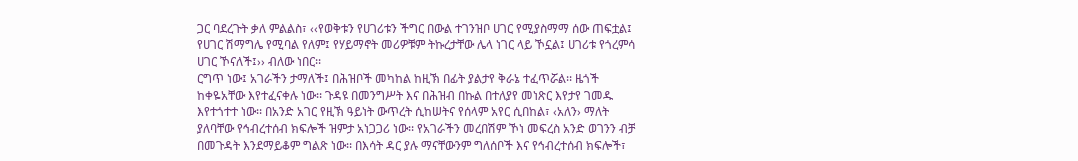ጋር ባደረጉት ቃለ ምልልስ፣ ‹‹የወቅቱን የሀገሪቱን ችግር በውል ተገንዝቦ ሀገር የሚያስማማ ሰው ጠፍቷል፤ የሀገር ሽማግሌ የሚባል የለም፤ የሃይማኖት መሪዎቹም ትኩረታቸው ሌላ ነገር ላይ ኾኗል፤ ሀገሪቱ የጎረምሳ ሀገር ኾናለች፤›› ብለው ነበር፡፡
ርግጥ ነው፤ አገራችን ታማለች፤ በሕዝቦች መካከል ከዚኽ በፊት ያልታየ ቅራኔ ተፈጥሯል፡፡ ዜጎች ከቀዬአቸው እየተፈናቀሉ ነው፡፡ ጉዳዩ በመንግሥት እና በሕዝብ በኩል በተለያየ መነጽር እየታየ ገመዱ እየተጎተተ ነው፡፡ በአንድ አገር የዚኽ ዓይነት ውጥረት ሲከሠትና የሰላም አየር ሲበከል፣ ‹አለን› ማለት ያለባቸው የኅብረተሰብ ክፍሎች ዝምታ አነጋጋሪ ነው፡፡ የአገራችን መረበሽም ኾነ መፍረስ አንድ ወገንን ብቻ በመጉዳት እንደማይቆም ግልጽ ነው፡፡ በእሳት ዳር ያሉ ማናቸውንም ግለሰቦች እና የኅብረተሰብ ክፍሎች፣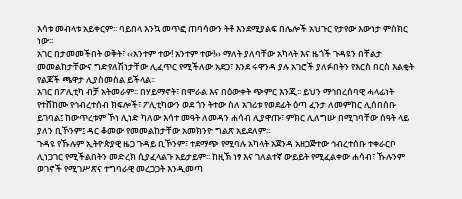እሳቱ መብላቱ አይቀርም፡፡ ባይበላ እንኳ መጥፎ ጠባሳውን ትቶ እንደሚያልፍ በሌሎች አህጉር የታየው እውነታ ምስክር ነው፡፡
አገር በታመመችበት ወቅት፣ ‹‹አንተም ተው! አንተም ተው!›› ማለት ያለባቸው አካላት እና ዜጎች ጉዳዩን በቸልታ መመልከታቸውና ግድየለሽነታቸው ሊፈጥር የሚችለው አደጋ፣ እንደ ሩዋንዳ ያሉ አገሮች ያለፉበትን የእርስ በርስ እልቂት የልጆች ጫዋታ ሊያስመስል ይችላል፡፡
አገር በፖሊቲካ ብቻ አትመራም፡፡ በሃይማኖት፣ በሞራል እና በዕውቀት ጭምር እንጂ፡፡ ይህን ማኅበረሰባዊ ሓላፊነት የተሸከሙ የኅብረተሰብ ክፍሎች፣ ፖሊቲካውን ወደ ጎን ትተው ስለ አገሪቱ የወደፊት ዕጣ ፈንታ ለመምከር ሊሰበሰቡ ይገባል፤ ከውጥረቱም ኾነ ሊነድ ካለው እሳተ መዓት ለመዳን ሐሳብ ሊያዋጡ፣ ምክር ሊለግሡ በሚገባቸው ሰዓት ላይ ያለን ቢኾንም፤ ዳር ቆመው የመመልከታቸው አመክንዮ ግልጽ አይደለም፡፡
ጉዳዩ የኹሉም ኢትዮጵያዊ ዜጋ ጉዳይ ቢኾንም፣ ተደማጭ የሚባሉ አካላት አጀንዳ አዘጋጅተው ኅብረተሰቡ ተቀራርቦ ሊነጋገር የሚችልበትን መድረክ ሲያፈላልጉ አይታይም፡፡ ከዚኽ ነፃ እና ገለልተኛ ውይይት የሚፈልቀው ሐሳብ፣ ኹሉንም ወገኖች የሚገሥጽና ተግባራዊ መረጋጋት እንዲመጣ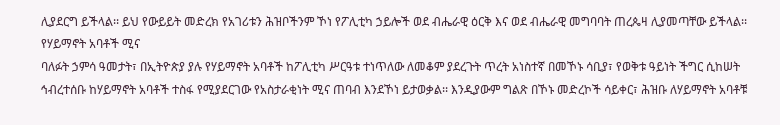ሊያደርግ ይችላል፡፡ ይህ የውይይት መድረክ የአገሪቱን ሕዝቦችንም ኾነ የፖሊቲካ ኃይሎች ወደ ብሔራዊ ዕርቅ እና ወደ ብሔራዊ መግባባት ጠረጴዛ ሊያመጣቸው ይችላል፡፡
የሃይማኖት አባቶች ሚና
ባለፉት ኃምሳ ዓመታት፣ በኢትዮጵያ ያሉ የሃይማኖት አባቶች ከፖሊቲካ ሥርዓቱ ተነጥለው ለመቆም ያደረጉት ጥረት አነስተኛ በመኾኑ ሳቢያ፣ የወቅቱ ዓይነት ችግር ሲከሠት ኅብረተሰቡ ከሃይማኖት አባቶች ተስፋ የሚያደርገው የአስታራቂነት ሚና ጠባብ እንደኾነ ይታወቃል፡፡ እንዲያውም ግልጽ በኾኑ መድረኮች ሳይቀር፣ ሕዝቡ ለሃይማኖት አባቶቹ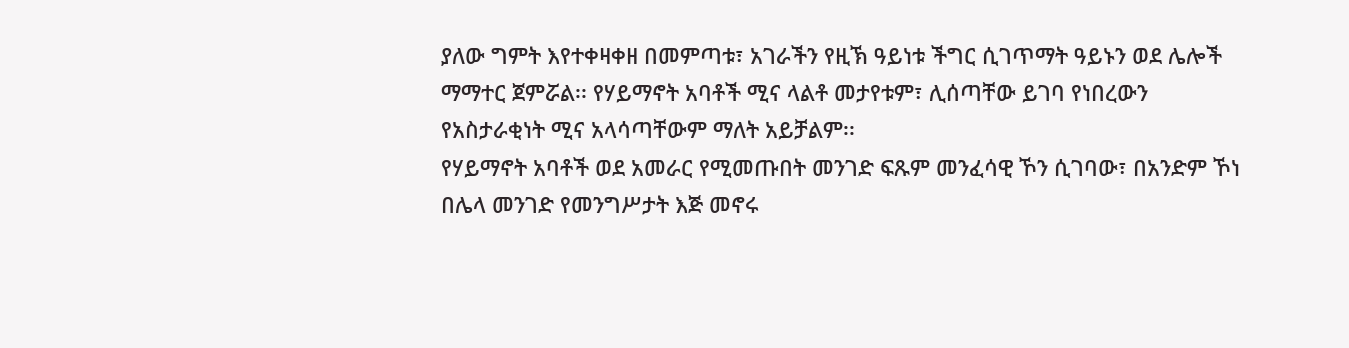ያለው ግምት እየተቀዛቀዘ በመምጣቱ፣ አገራችን የዚኽ ዓይነቱ ችግር ሲገጥማት ዓይኑን ወደ ሌሎች ማማተር ጀምሯል፡፡ የሃይማኖት አባቶች ሚና ላልቶ መታየቱም፣ ሊሰጣቸው ይገባ የነበረውን የአስታራቂነት ሚና አላሳጣቸውም ማለት አይቻልም፡፡
የሃይማኖት አባቶች ወደ አመራር የሚመጡበት መንገድ ፍጹም መንፈሳዊ ኾን ሲገባው፣ በአንድም ኾነ በሌላ መንገድ የመንግሥታት እጅ መኖሩ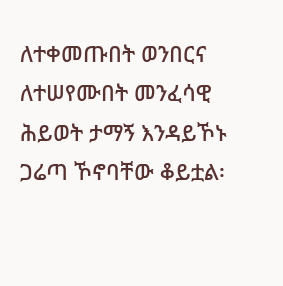ለተቀመጡበት ወንበርና ለተሠየሙበት መንፈሳዊ ሕይወት ታማኝ እንዳይኾኑ ጋሬጣ ኾኖባቸው ቆይቷል፡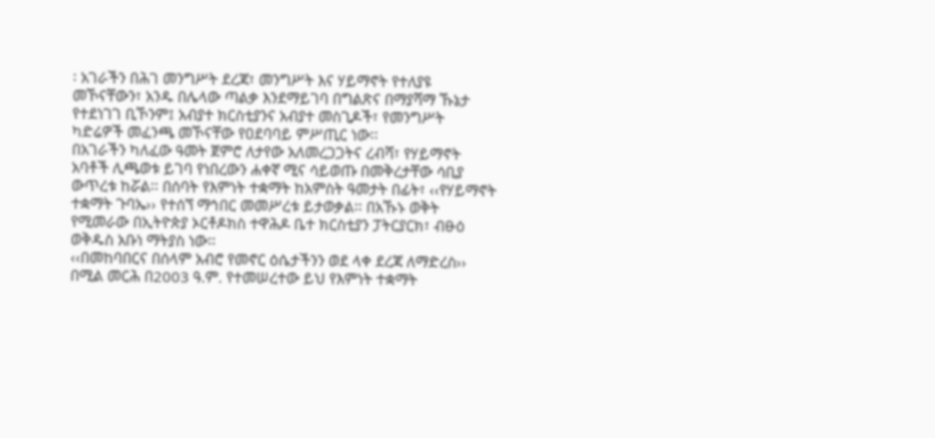፡ አገራችን በሕገ መንግሥት ደረጃ፣ መንግሥት እና ሃይማኖት የተለያዩ መኾናቸውን፣ አንዱ በሌላው ጣልቃ እንደማይገባ በግልጽና በማያሻማ ኹኔታ የተደነገገ ቢኾንም፤ አብያተ ክርስቲያንና አብያተ መስጊዶች፣ የመንግሥት ካድሬዎች መፈንጫ መኾናቸው የዐደባባይ ምሥጢር ነው፡፡
በአገራችን ካለፈው ዓመት ጀምሮ ለታየው አለመረጋጋትና ረብሻ፣ የሃይማኖት አባቶች ሊጫወቱ ይገባ የነበረውን ሐቀኛ ሚና ሳይወጡ በመቅረታቸው ሳቢያ ውጥረቱ ከሯል፡፡ በሰባት የእምነት ተቋማት ከአምስት ዓመታት በፊት፣ ‹‹የሃይማኖት ተቋማት ጉባኤ›› የተሰኘ ማኅበር መመሥረቱ ይታወቃል፡፡ በአኹኑ ወቅት የሚመራው በኢትዮጵያ ኦርቶዶክስ ተዋሕዶ ቤተ ክርስቲያን ፓትርያርክ፣ ብፁዕ ወቅዱስ አቡነ ማትያስ ነው፡፡
‹‹በመከባበርና በሰላም አብሮ የመኖር ዕሴታችንን ወደ ላቀ ደረጃ ለማድረስ›› በሚል መርሕ በ2003 ዓ.ም. የተመሠረተው ይህ የእምነት ተቋማት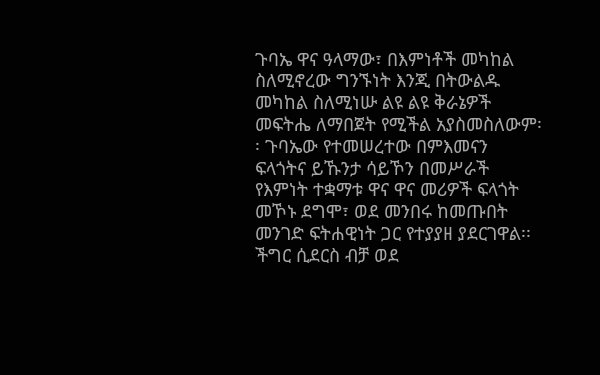ጉባኤ ዋና ዓላማው፣ በእምነቶች መካከል ስለሚኖረው ግንኙነት እንጂ በትውልዱ መካከል ስለሚነሡ ልዩ ልዩ ቅራኔዎች መፍትሔ ለማበጀት የሚችል አያስመስለውም፡፡ ጉባኤው የተመሠረተው በምእመናን ፍላጎትና ይኹንታ ሳይኾን በመሥራች የእምነት ተቋማቱ ዋና ዋና መሪዎች ፍላጎት መኾኑ ደግሞ፣ ወደ መንበሩ ከመጡበት መንገድ ፍትሐዊነት ጋር የተያያዘ ያደርገዋል፡፡ ችግር ሲደርስ ብቻ ወደ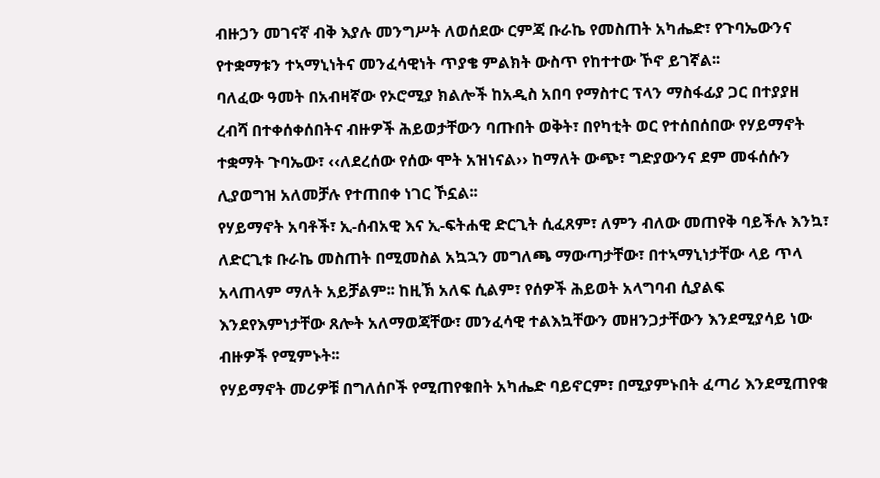ብዙኃን መገናኛ ብቅ እያሉ መንግሥት ለወሰደው ርምጃ ቡራኬ የመስጠት አካሔድ፣ የጉባኤውንና የተቋማቱን ተኣማኒነትና መንፈሳዊነት ጥያቄ ምልክት ውስጥ የከተተው ኾኖ ይገኛል፡፡
ባለፈው ዓመት በአብዛኛው የኦሮሚያ ክልሎች ከአዲስ አበባ የማስተር ፕላን ማስፋፊያ ጋር በተያያዘ ረብሻ በተቀሰቀሰበትና ብዙዎች ሕይወታቸውን ባጡበት ወቅት፣ በየካቲት ወር የተሰበሰበው የሃይማኖት ተቋማት ጉባኤው፣ ‹‹ለደረሰው የሰው ሞት አዝነናል›› ከማለት ውጭ፣ ግድያውንና ደም መፋሰሱን ሊያወግዝ አለመቻሉ የተጠበቀ ነገር ኾኗል፡፡
የሃይማኖት አባቶች፣ ኢ-ሰብአዊ እና ኢ-ፍትሐዊ ድርጊት ሲፈጸም፣ ለምን ብለው መጠየቅ ባይችሉ እንኳ፣ ለድርጊቱ ቡራኬ መስጠት በሚመስል አኳኋን መግለጫ ማውጣታቸው፣ በተኣማኒነታቸው ላይ ጥላ አላጠላም ማለት አይቻልም፡፡ ከዚኽ አለፍ ሲልም፣ የሰዎች ሕይወት አላግባብ ሲያልፍ
እንደየእምነታቸው ጸሎት አለማወጃቸው፣ መንፈሳዊ ተልእኳቸውን መዘንጋታቸውን እንደሚያሳይ ነው ብዙዎች የሚምኑት፡፡
የሃይማኖት መሪዎቹ በግለሰቦች የሚጠየቁበት አካሔድ ባይኖርም፣ በሚያምኑበት ፈጣሪ እንደሚጠየቁ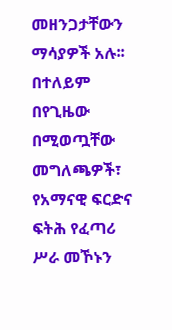መዘንጋታቸውን ማሳያዎች አሉ፡፡ በተለይም በየጊዜው በሚወጧቸው መግለጫዎች፣ የአማናዊ ፍርድና ፍትሕ የፈጣሪ ሥራ መኾኑን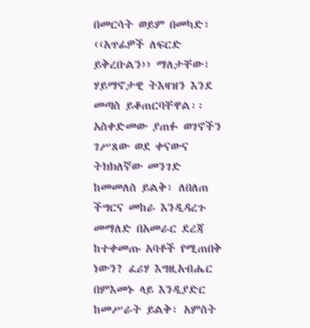በመርሳት ወይም በመካድ፣ ‹‹አጥፊዎች ለፍርድ ይቅረቡልን›› ማለታቸው፣ ሃይማኖታዊ ትእዛዝን እንደ መጣስ ይቆጠርባቸዋል፡፡ አስቀድመው ያጠፉ ወገኖችን ገሥጸው ወደ ቀናውና ትክክለኛው መንገድ ከመመለስ ይልቅ፣ ለበለጠ ችግርና መከራ እንዲዳረጉ መማለድ በአመራር ደረጃ ከተቀመጡ አባቶች የሚጠበቅ ነውን? ፈሪሃ እግዚአብሔር በምእመኑ ላይ እንዲያድር ከመሥራት ይልቅ፣ አምስት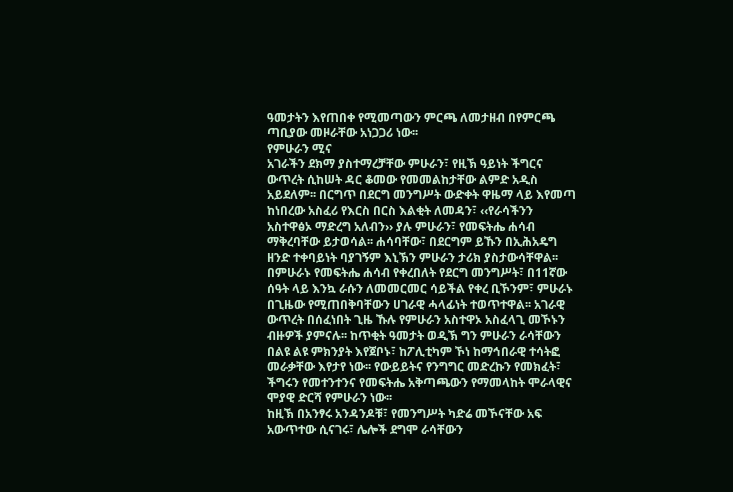ዓመታትን እየጠበቀ የሚመጣውን ምርጫ ለመታዘብ በየምርጫ ጣቢያው መዞራቸው አነጋጋሪ ነው፡፡
የምሁራን ሚና
አገራችን ደክማ ያስተማረቻቸው ምሁራን፣ የዚኽ ዓይነት ችግርና ውጥረት ሲከሠት ዳር ቆመው የመመልከታቸው ልምድ አዲስ አይደለም፡፡ በርግጥ በደርግ መንግሥት ውድቀት ዋዜማ ላይ እየመጣ ከነበረው አስፈሪ የእርስ በርስ እልቂት ለመዳን፣ ‹‹የራሳችንን አስተዋፅኦ ማድረግ አለብን›› ያሉ ምሁራን፣ የመፍትሔ ሐሳብ ማቅረባቸው ይታወሳል፡፡ ሐሳባቸው፣ በደርግም ይኹን በኢሕአዴግ ዘንድ ተቀባይነት ባያገኝም እኒኽን ምሁራን ታሪክ ያስታውሳቸዋል፡፡
በምሁራኑ የመፍትሔ ሐሳብ የቀረበለት የደርግ መንግሥት፣ በ11ኛው ሰዓት ላይ እንኳ ራሱን ለመመርመር ሳይችል የቀረ ቢኾንም፣ ምሁራኑ በጊዜው የሚጠበቅባቸውን ሀገራዊ ሓላፊነት ተወጥተዋል፡፡ አገራዊ ውጥረት በሰፈነበት ጊዜ ኹሉ የምሁራን አስተዋኦ አስፈላጊ መኾኑን ብዙዎች ያምናሉ፡፡ ከጥቂት ዓመታት ወዲኽ ግን ምሁራን ራሳቸውን በልዩ ልዩ ምክንያት እየጀቦኑ፣ ከፖሊቲካም ኾነ ከማኅበራዊ ተሳትፎ መራቃቸው እየታየ ነው፡፡ የውይይትና የንግግር መድረኩን የመክፈት፣ ችግሩን የመተንተንና የመፍትሔ አቅጣጫውን የማመላከት ሞራላዊና ሞያዊ ድርሻ የምሁራን ነው፡፡
ከዚኽ በአንፃሩ አንዳንዶቹ፣ የመንግሥት ካድሬ መኾናቸው አፍ አውጥተው ሲናገሩ፣ ሌሎች ደግሞ ራሳቸውን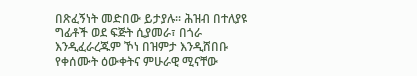በጽፈኝነት መድበው ይታያሉ፡፡ ሕዝብ በተለያዩ ግፊቶች ወደ ፍጅት ሲያመራ፣ በጎራ እንዲፈራረጁም ኾነ በዝምታ እንዲሸበቡ የቀሰሙት ዕውቀትና ምሁራዊ ሚናቸው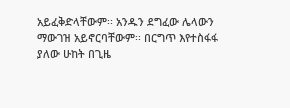አይፈቅድላቸውም፡፡ አንዱን ደግፈው ሌላውን ማውገዝ አይኖርባቸውም፡፡ በርግጥ እየተስፋፋ ያለው ሁከት በጊዜ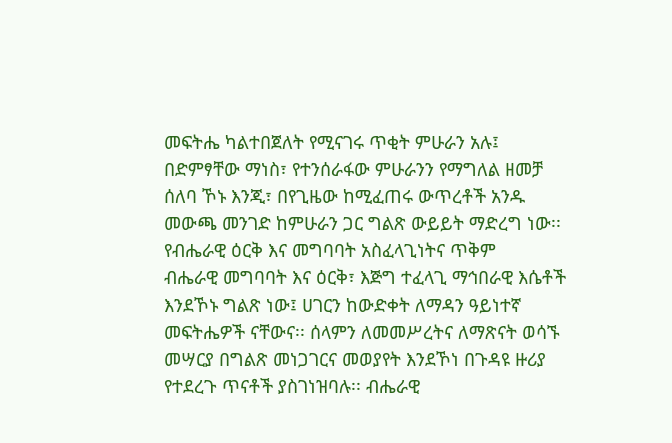መፍትሔ ካልተበጀለት የሚናገሩ ጥቂት ምሁራን አሉ፤ በድምፃቸው ማነስ፣ የተንሰራፋው ምሁራንን የማግለል ዘመቻ ሰለባ ኾኑ እንጂ፣ በየጊዜው ከሚፈጠሩ ውጥረቶች አንዱ መውጫ መንገድ ከምሁራን ጋር ግልጽ ውይይት ማድረግ ነው፡፡
የብሔራዊ ዕርቅ እና መግባባት አስፈላጊነትና ጥቅም
ብሔራዊ መግባባት እና ዕርቅ፣ እጅግ ተፈላጊ ማኅበራዊ እሴቶች እንደኾኑ ግልጽ ነው፤ ሀገርን ከውድቀት ለማዳን ዓይነተኛ መፍትሔዎች ናቸውና፡፡ ሰላምን ለመመሥረትና ለማጽናት ወሳኙ መሣርያ በግልጽ መነጋገርና መወያየት እንደኾነ በጉዳዩ ዙሪያ የተደረጉ ጥናቶች ያስገነዝባሉ፡፡ ብሔራዊ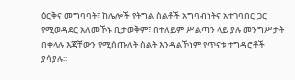ዕርቅና መግባባት፣ ከሌሎች የትግል ስልቶች አግባብነትና አተገባበር ጋር የሚወዳደር አለመኾኑ ቢታወቅም፣ በተለይም ሥልጣን ላይ ያሉ መንግሥታት በቀላሉ እጃቸውን የሚሰጡለት ስልት እንዳልኾነም የጥናቱ ተግዳሮቶች ያሳያሉ፡፡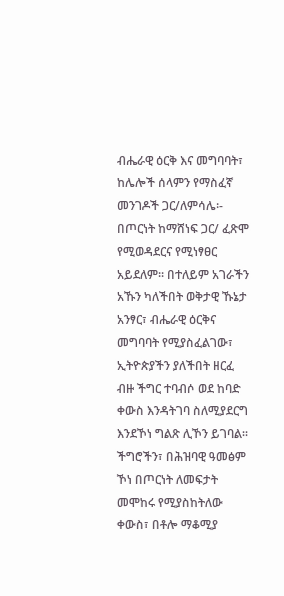ብሔራዊ ዕርቅ እና መግባባት፣ ከሌሎች ሰላምን የማስፈኛ መንገዶች ጋር/ለምሳሌ፡- በጦርነት ከማሸነፍ ጋር/ ፈጽሞ የሚወዳደርና የሚነፃፀር አይደለም፡፡ በተለይም አገራችን አኹን ካለችበት ወቅታዊ ኹኔታ አንፃር፣ ብሔራዊ ዕርቅና መግባባት የሚያስፈልገው፣ ኢትዮጵያችን ያለችበት ዘርፈ ብዙ ችግር ተባብሶ ወደ ከባድ ቀውስ እንዳትገባ ስለሚያደርግ እንደኾነ ግልጽ ሊኾን ይገባል፡፡ ችግሮችን፣ በሕዝባዊ ዓመፅም ኾነ በጦርነት ለመፍታት መሞከሩ የሚያስከትለው ቀውስ፣ በቶሎ ማቆሚያ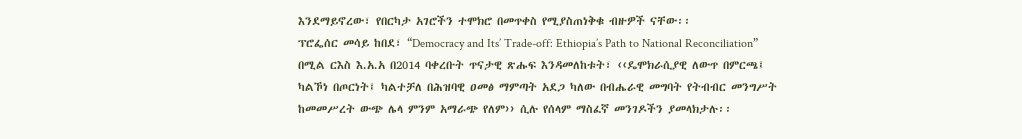እንደማይኖረው፣ የበርካታ አገሮችን ተሞክሮ በመጥቀስ የሚያስጠነቅቁ ብዙዎች ናቸው፡፡
ፕሮፌሰር መሳይ ከበደ፣ “Democracy and Its’ Trade-off: Ethiopia’s Path to National Reconciliation” በሚል ርእስ እ.አ.አ በ2014 ባቀረቡት ጥናታዊ ጽሑፍ እንዳመለከቱት፣ ‹‹ዴሞክራሲያዊ ለውጥ በምርጫ፤ ካልኾነ በጦርነት፤ ካልተቻለ በሕዝባዊ ዐመፅ ማምጣት አደጋ ካለው በብሔራዊ መግባት የትብብር መንግሥት ከመመሥረት ውጭ ሌላ ምንም አማራጭ የለም›› ሲሉ የሰላም ማስፈኛ መንገዶችን ያመላክታሉ፡፡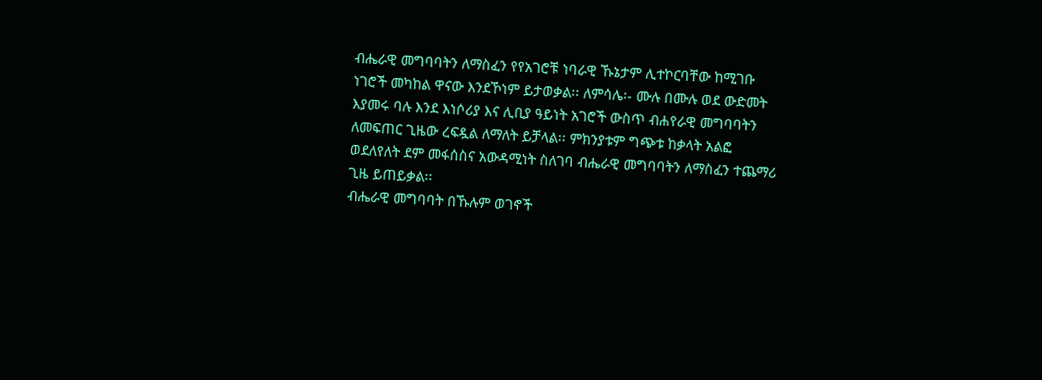ብሔራዊ መግባባትን ለማስፈን የየአገሮቹ ነባራዊ ኹኔታም ሊተኮርባቸው ከሚገቡ ነገሮች መካከል ዋናው እንደኾነም ይታወቃል፡፡ ለምሳሌ፡- ሙሉ በሙሉ ወደ ውድመት እያመሩ ባሉ እንደ እነሶሪያ እና ሊቢያ ዓይነት አገሮች ውስጥ ብሐየራዊ መግባባትን ለመፍጠር ጊዜው ረፍዷል ለማለት ይቻላል፡፡ ምክንያቱም ግጭቱ ከቃላት አልፎ ወደለየለት ደም መፋሰስና አውዳሚነት ስለገባ ብሔራዊ መግባባትን ለማስፈን ተጨማሪ ጊዜ ይጠይቃል፡፡
ብሔራዊ መግባባት በኹሉም ወገኖች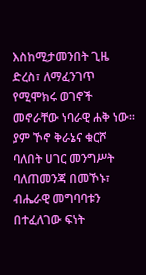እስከሚታመንበት ጊዜ ድረስ፣ ለማፈንገጥ የሚሞክሩ ወገኖች መኖራቸው ነባራዊ ሐቅ ነው፡፡ ያም ኾኖ ቅራኔና ቁርሾ ባለበት ሀገር መንግሥት ባለጠመንጃ በመኾኑ፣ ብሔራዊ መግባባቱን በተፈለገው ፍነት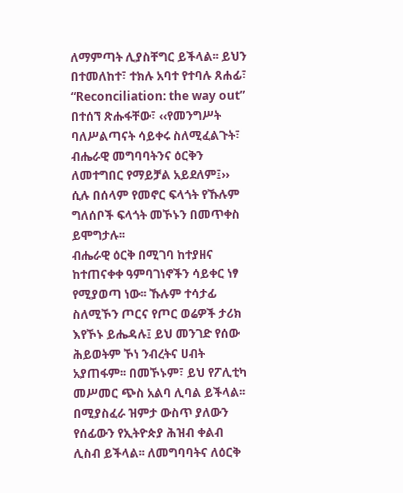ለማምጣት ሊያስቸግር ይችላል፡፡ ይህን በተመለከተ፣ ተክሉ አባተ የተባሉ ጸሐፊ፣ “Reconciliation: the way out” በተሰኘ ጽሑፋቸው፣ ‹‹የመንግሥት ባለሥልጣናት ሳይቀሩ ስለሚፈልጉት፣ ብሔራዊ መግባባትንና ዕርቅን ለመተግበር የማይቻል አይደለም፤›› ሲሉ በሰላም የመኖር ፍላጎት የኹሉም ግለሰቦች ፍላጎት መኾኑን በመጥቀስ ይሞግታሉ፡፡
ብሔራዊ ዕርቅ በሚገባ ከተያዘና ከተጠናቀቀ ዓምባገነኖችን ሳይቀር ነፃ የሚያወጣ ነው፡፡ ኹሉም ተሳታፊ ስለሚኾን ጦርና የጦር ወሬዎች ታሪክ እየኾኑ ይሔዳሉ፤ ይህ መንገድ የሰው ሕይወትም ኾነ ንብረትና ሀብት አያጠፋም፡፡ በመኾኑም፣ ይህ የፖሊቲካ መሥመር ጭስ አልባ ሊባል ይችላል፡፡ በሚያስፈራ ዝምታ ውስጥ ያለውን የሰፊውን የኢትዮጵያ ሕዝብ ቀልብ ሊስብ ይችላል፡፡ ለመግባባትና ለዕርቅ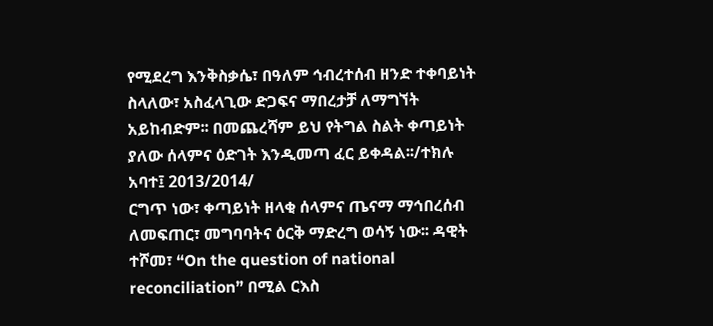የሚደረግ እንቅስቃሴ፣ በዓለም ኅብረተሰብ ዘንድ ተቀባይነት ስላለው፣ አስፈላጊው ድጋፍና ማበረታቻ ለማግኘት አይከብድም፡፡ በመጨረሻም ይህ የትግል ስልት ቀጣይነት ያለው ሰላምና ዕድገት እንዲመጣ ፈር ይቀዳል፡፡/ተክሉ አባተ፤ 2013/2014/
ርግጥ ነው፣ ቀጣይነት ዘላቂ ሰላምና ጤናማ ማኅበረሰብ ለመፍጠር፣ መግባባትና ዕርቅ ማድረግ ወሳኝ ነው፡፡ ዳዊት ተሾመ፣ “On the question of national reconciliation” በሚል ርእስ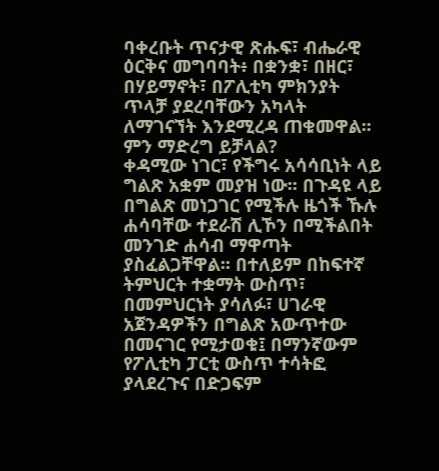ባቀረቡት ጥናታዊ ጽሑፍ፣ ብሔራዊ ዕርቅና መግባባት፥ በቋንቋ፣ በዘር፣ በሃይማኖት፣ በፖሊቲካ ምክንያት ጥላቻ ያደረባቸውን አካላት ለማገናኘት እንደሚረዳ ጠቁመዋል፡፡
ምን ማድረግ ይቻላል?
ቀዳሚው ነገር፣ የችግሩ አሳሳቢነት ላይ ግልጽ አቋም መያዝ ነው፡፡ በጉዳዩ ላይ በግልጽ መነጋገር የሚችሉ ዜጎች ኹሉ ሐሳባቸው ተደራሽ ሊኾን በሚችልበት መንገድ ሐሳብ ማዋጣት ያስፈልጋቸዋል፡፡ በተለይም በከፍተኛ ትምህርት ተቋማት ውስጥ፣ በመምህርነት ያሳለፉ፣ ሀገራዊ አጀንዳዎችን በግልጽ አውጥተው በመናገር የሚታወቁ፤ በማንኛውም የፖሊቲካ ፓርቲ ውስጥ ተሳትፎ ያላደረጉና በድጋፍም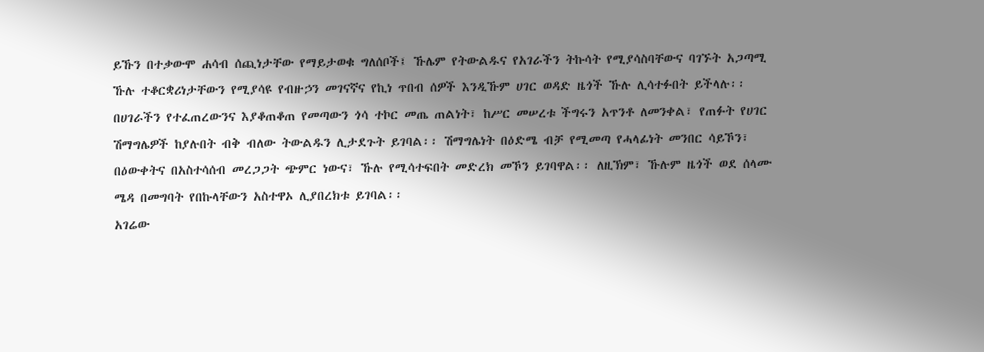ይኹን በተቃውሞ ሐሳብ ሰጪነታቸው የማይታወቁ ግለሰቦች፤ ኹሌም የትውልዱና የአገራችን ትኩሳት የሚያሳስባቸውና ባገኙት አጋጣሚ ኹሉ ተቆርቋሪነታቸውን የሚያሳዩ የብዙኃን መገናኛና የኪነ ጥበብ ሰዎች እንዲኹም ሀገር ወዳድ ዜጎች ኹሉ ሊሳተፉበት ይችላሉ፡፡
በሀገራችን የተፈጠረውንና እያቆጠቆጠ የመጣውን ጎሳ ተኮር መጤ ጠልነት፣ ከሥር መሠረቱ ችግሩን አጥንቶ ለመንቀል፣ የጠፉት የሀገር ሽማግሌዎች ከያሉበት ብቅ ብለው ትውልዱን ሊታደጉት ይገባል፡፡ ሽማግሌነት በዕድሜ ብቻ የሚመጣ የሓላፊነት መንበር ሳይኾን፣ በዕውቀትና በአስተሳሰብ መረጋጋት ጭምር ነውና፣ ኹሉ የሚሳተፍበት መድረክ መኾን ይገባዋል፡፡ ለዚኽም፣ ኹሉም ዜጎች ወደ ሰላሙ ሜዳ በመግባት የበኩላቸውን አስተዋኦ ሊያበረክቱ ይገባል፡፡
አገሬው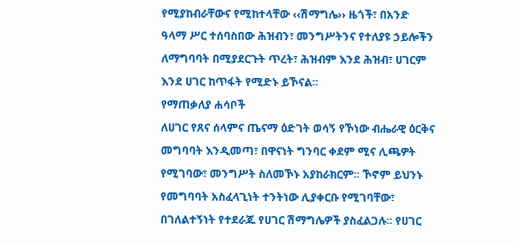የሚያከብራቸውና የሚከተላቸው ‹‹ሽማግሌ›› ዜጎች፣ በአንድ ዓላማ ሥር ተሰባስበው ሕዝብን፣ መንግሥትንና የተለያዩ ኃይሎችን ለማግባባት በሚያደርጉት ጥረት፣ ሕዝብም እንደ ሕዝብ፣ ሀገርም እንደ ሀገር ከጥፋት የሚድኑ ይኾናል፡፡
የማጠቃለያ ሐሳቦች
ለሀገር የጸና ሰላምና ጤናማ ዕድገት ወሳኝ የኾነው ብሔራዊ ዕርቅና መግባባት እንዲመጣ፣ በዋናነት ግንባር ቀደም ሚና ሊጫዎት የሚገባው፣ መንግሥት ስለመኾኑ አያከራክርም፡፡ ኾኖም ይህንኑ የመግባባት አስፈላጊነት ተንትነው ሊያቀርቡ የሚገባቸው፣ በገለልተኝነት የተደራጁ የሀገር ሽማግሌዎች ያስፈልጋሉ፡፡ የሀገር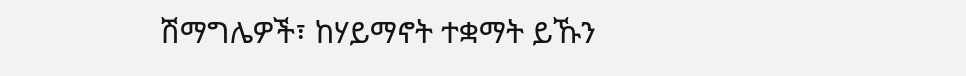ሽማግሌዎች፣ ከሃይማኖት ተቋማት ይኹን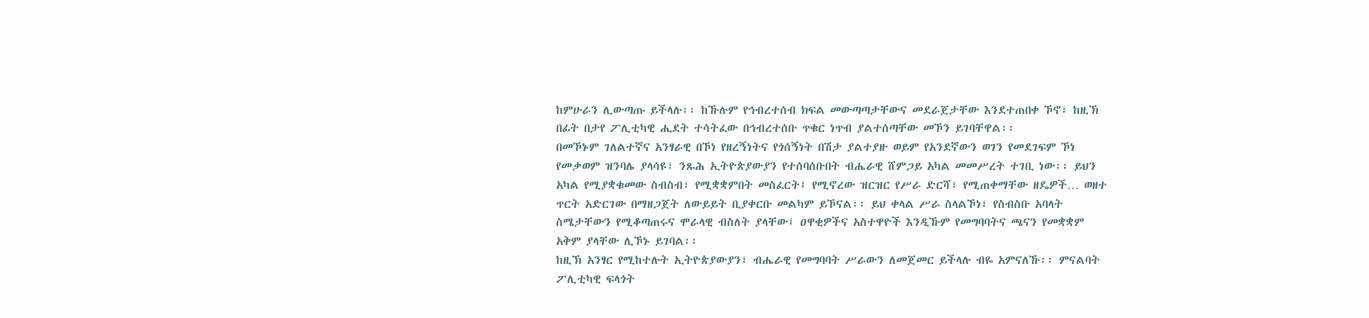ከምሁራን ሊውጣጡ ይችላሉ፡፡ ከኹሉም የኅብረተሰብ ክፍል መውጣጣታቸውና መደራጀታቸው እንደተጠበቀ ኾኖ፣ ከዚኽ በፊት በታየ ፖሊቲካዊ ሒደት ተሳትፈው በኅብረተሰቡ ጥቁር ነጥብ ያልተሰጣቸው መኾን ይገባቸዋል፡፡
በመኾኑም ገለልተኛና አንፃራዊ በኾነ የዘረኝነትና የጎሰኝነት በሽታ ያልተያዙ ወይም የአንደኛውን ወገን የመደገፍም ኾነ የመቃወም ዝንባሌ ያላሳዩ፣ ንጹሕ ኢትዮጵያውያን የተሰባሰቡበት ብሔራዊ ሸምጋይ አካል መመሥረት ተገቢ ነው፡፡ ይህን አካል የሚያቋቁመው ስብስብ፣ የሚቋቋምበት መስፈርት፤ የሚኖረው ዝርዝር የሥራ ድርሻ፣ የሚጠቀማቸው ዘዴዎች… ወዘተ ጥርት አድርገው በማዘጋጀት ለውይይት ቢያቀርቡ መልካም ይኾናል፡፡ ይህ ቀላል ሥራ ስላልኾነ፣ የስብስቡ አባላት ስሜታቸውን የሚቆጣጠሩና ሞራላዊ ብስለት ያላቸው፤ ዐዋቂዎችና አስተዋዮች እንዲኹም የመግባባትና ጫናን የመቋቋም አቅም ያላቸው ሊኾኑ ይገባል፡፡
ከዚኽ አንፃር የሚከተሉት ኢትዮጵያውያን፣ ብሔራዊ የመግባባት ሥራውን ለመጀመር ይችላሉ ብዬ አምናለኹ፡፡ ምናልባት ፖሊቲካዊ ፍላጎት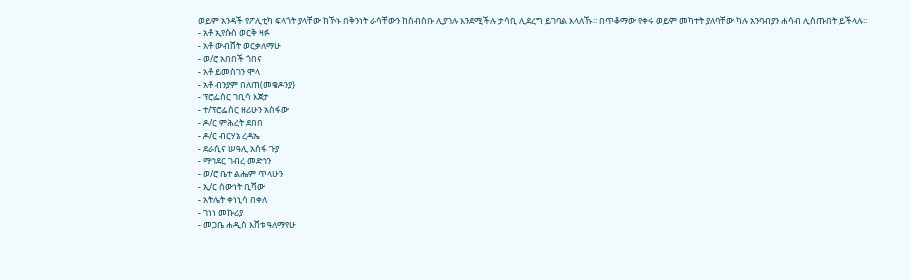ወይም አንዳች የፖሊቲካ ፍላጎት ያላቸው ከኾኑ በቅንነት ራሳቸውን ከስብስቡ ሊያገሉ እንደሚችሉ ታሳቢ ሊደረግ ይገባል እላለኹ፡፡ በጥቆማው የቀሩ ወይም መካተት ያለባቸው ካሉ አንባብያን ሐሳብ ሊሰጡበት ይችላሉ፡፡
- አቶ ኢየሱስ ወርቅ ዛፉ
- አቶ ውብሸት ወርቃለማሁ
- ወ/ሮ አበበች ጎበና
- አቶ ይመስገን ሞላ
- አቶ ብንያም በለጠ(መቄዶንያ)
- ፕሮፌሰር ገቢሳ እጀታ
- ተ/ፕሮፌሰር ዘሪሁን አስፋው
- ዶ/ር ምሕረት ደበበ
- ዶ/ር ብርሃኔ ረዳኤ
- ደራሲና ሠዓሊ አሰፋ ጉያ
- ማኅደር ገብረ መድኅን
- ወ/ሮ ቤተ ልሔም ጥላሁን
- ኢ/ር ሰውነት ቢሻው
- አትሌት ቀነኒሳ በቀለ
- ገነነ መኩሪያ
- መጋቤ ሐዲስ እሸቱ ዓለማየሁ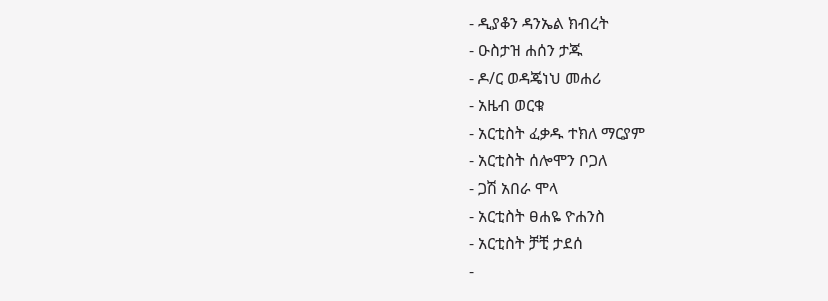- ዲያቆን ዳንኤል ክብረት
- ዑስታዝ ሐሰን ታጁ
- ዶ/ር ወዳጄነህ መሐሪ
- አዜብ ወርቁ
- አርቲስት ፈቃዱ ተክለ ማርያም
- አርቲስት ሰሎሞን ቦጋለ
- ጋሽ አበራ ሞላ
- አርቲስት ፀሐዬ ዮሐንስ
- አርቲስት ቻቺ ታደሰ
-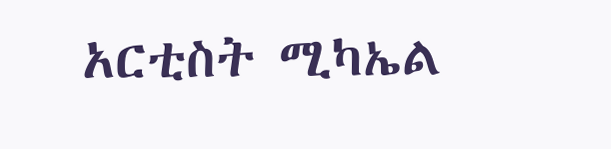አርቲስት ሚካኤል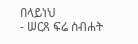በላይነህ
- ሠርጸ ፍሬ ስብሐት